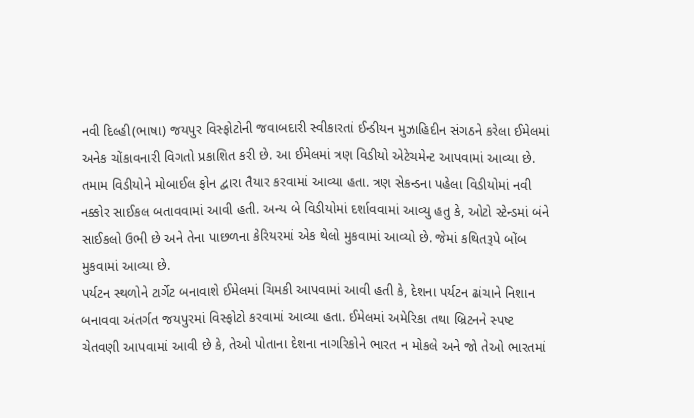નવી દિલ્હી(ભાષા) જયપુર વિસ્ફોટોની જવાબદારી સ્વીકારતાં ઈન્ડીયન મુઝાહિદીન સંગઠને કરેલા ઈમેલમાં અનેક ચોંકાવનારી વિગતો પ્રકાશિત કરી છે. આ ઈમેલમાં ત્રણ વિડીયો એટેચમેન્ટ આપવામાં આવ્યા છે. તમામ વિડીયોને મોબાઈલ ફોન દ્વારા તૈયાર કરવામાં આવ્યા હતા. ત્રણ સેકન્ડના પહેલા વિડીયોમાં નવી નક્કોર સાઈકલ બતાવવામાં આવી હતી. અન્ય બે વિડીયોમાં દર્શાવવામાં આવ્યુ હતુ કે, ઓટો સ્ટેન્ડમાં બંને સાઈકલો ઉભી છે અને તેના પાછળના કેરિયરમાં એક થેલો મુકવામાં આવ્યો છે. જેમાં કથિતરૂપે બોંબ મુકવામાં આવ્યા છે.
પર્યટન સ્થળોને ટાર્ગેટ બનાવાશે ઈમેલમાં ચિમકી આપવામાં આવી હતી કે, દેશના પર્યટન ઢાંચાને નિશાન બનાવવા અંતર્ગત જયપુરમાં વિસ્ફોટો કરવામાં આવ્યા હતા. ઈમેલમાં અમેરિકા તથા બ્રિટનને સ્પષ્ટ ચેતવણી આપવામાં આવી છે કે, તેઓ પોતાના દેશના નાગરિકોને ભારત ન મોકલે અને જો તેઓ ભારતમાં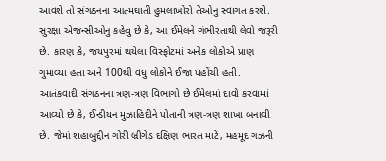આવશે તો સંગઠનના આત્મઘાતી હુમલાખોરો તેઓનુ સ્વાગત કરશે. સુરક્ષા એજન્સીઓનુ કહેવુ છે કે, આ ઈમેલને ગંભીરતાથી લેવો જરૂરી છે. કારણ કે, જયપુરમાં થયેલા વિસ્ફોટમાં અનેક લોકોએ પ્રાણ ગુમાવ્યા હતા અને 100થી વધુ લોકોને ઈજા પહોંચી હતી.
આતંકવાદી સંગઠનના ત્રણ-ત્રણ વિભાગો છે ઈમેલમાં દાવો કરવામાં આવ્યો છે કે, ઈન્ડીયન મુઝાહિદીને પોતાની ત્રણ-ત્રણ શાખા બનાવી છે. જેમાં શહાબુદ્દીન ગોરી બ્રીગેડ દક્ષિણ ભારત માટે, મહમૂદ ગઝની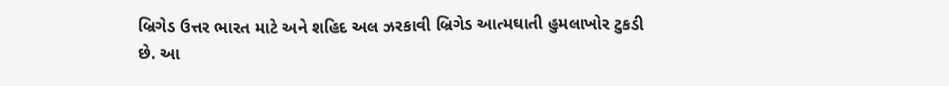બ્રિગેડ ઉત્તર ભારત માટે અને શહિદ અલ ઝરકાવી બ્રિગેડ આત્મઘાતી હુમલાખોર ટુકડી છે. આ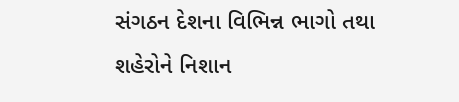સંગઠન દેશના વિભિન્ન ભાગો તથા શહેરોને નિશાન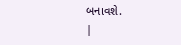બનાવશે.
|